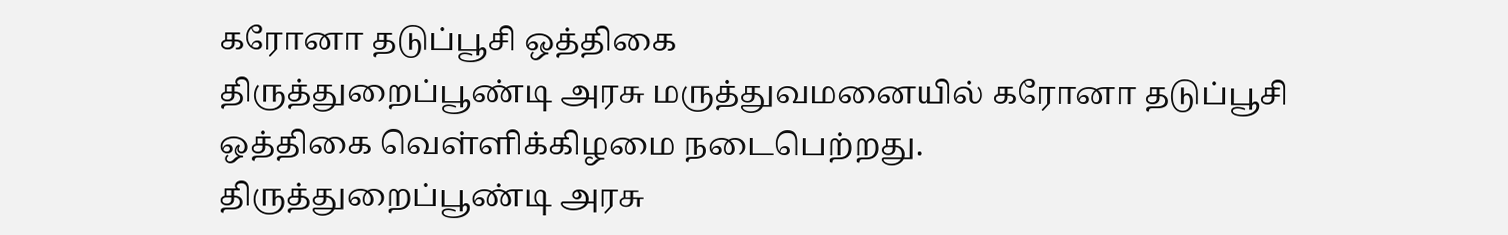கரோனா தடுப்பூசி ஒத்திகை
திருத்துறைப்பூண்டி அரசு மருத்துவமனையில் கரோனா தடுப்பூசி ஒத்திகை வெள்ளிக்கிழமை நடைபெற்றது.
திருத்துறைப்பூண்டி அரசு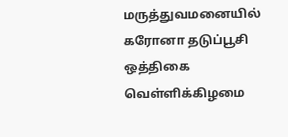மருத்துவமனையில் கரோனா தடுப்பூசி ஒத்திகை வெள்ளிக்கிழமை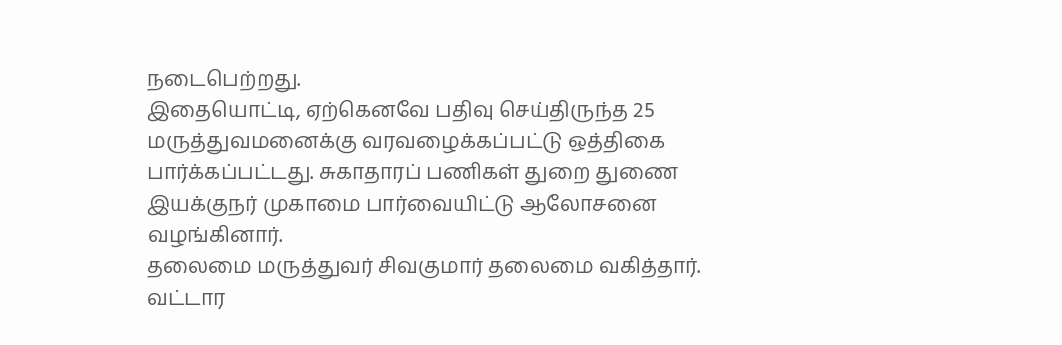நடைபெற்றது.
இதையொட்டி, ஏற்கெனவே பதிவு செய்திருந்த 25 மருத்துவமனைக்கு வரவழைக்கப்பட்டு ஒத்திகை பார்க்கப்பட்டது. சுகாதாரப் பணிகள் துறை துணை இயக்குநர் முகாமை பார்வையிட்டு ஆலோசனை வழங்கினார்.
தலைமை மருத்துவர் சிவகுமார் தலைமை வகித்தார். வட்டார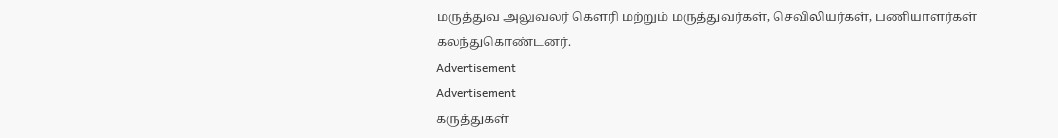மருத்துவ அலுவலர் கெளரி மற்றும் மருத்துவர்கள், செவிலியர்கள், பணியாளர்கள் கலந்துகொண்டனர்.
Advertisement
Advertisement
கருத்துகள்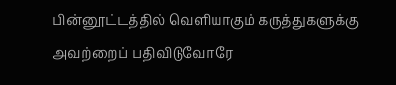பின்னூட்டத்தில் வெளியாகும் கருத்துகளுக்கு அவற்றைப் பதிவிடுவோரே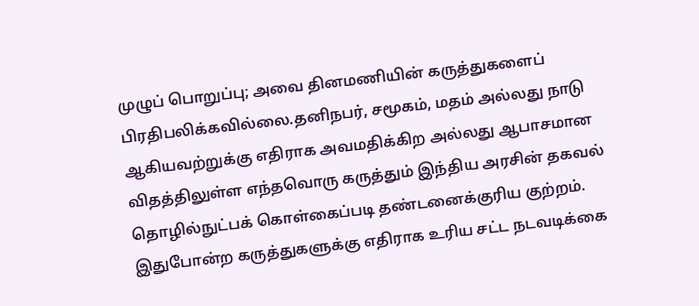முழுப் பொறுப்பு; அவை தினமணியின் கருத்துகளைப் பிரதிபலிக்கவில்லை.தனிநபர், சமூகம், மதம் அல்லது நாடு ஆகியவற்றுக்கு எதிராக அவமதிக்கிற அல்லது ஆபாசமான விதத்திலுள்ள எந்தவொரு கருத்தும் இந்திய அரசின் தகவல் தொழில்நுட்பக் கொள்கைப்படி தண்டனைக்குரிய குற்றம். இதுபோன்ற கருத்துகளுக்கு எதிராக உரிய சட்ட நடவடிக்கை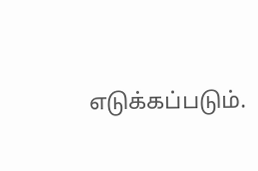எடுக்கப்படும்.